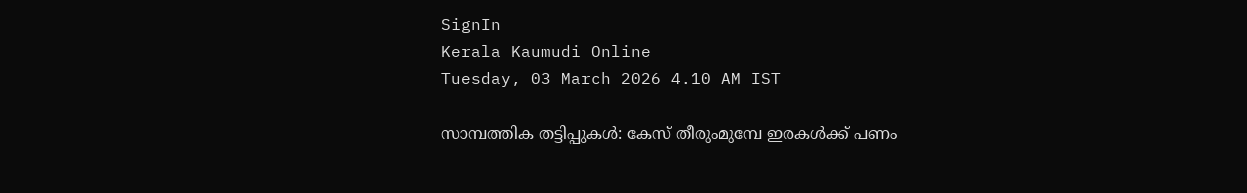SignIn
Kerala Kaumudi Online
Tuesday, 03 March 2026 4.10 AM IST

സാമ്പത്തിക തട്ടിപ്പുകൾ: കേസ് തീരുംമുമ്പേ ഇരകൾക്ക് പണം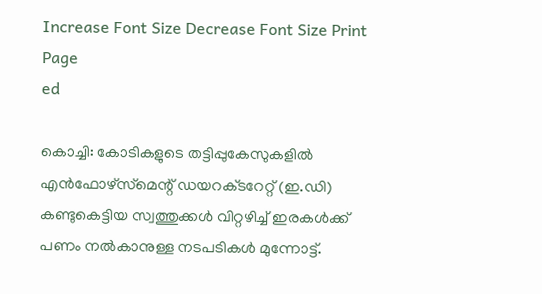Increase Font Size Decrease Font Size Print Page
ed

കൊച്ചി: കോടികളുടെ തട്ടിപ്പുകേസുകളിൽ എൻഫോഴ്സ്‌മെന്റ് ഡയറക്‌ടറേറ്റ് (ഇ.ഡി) കണ്ടുകെട്ടിയ സ്വത്തുക്കൾ വിറ്റഴിച്ച് ഇരകൾക്ക് പണം നൽകാനുള്ള നടപടികൾ മുന്നോട്ട്.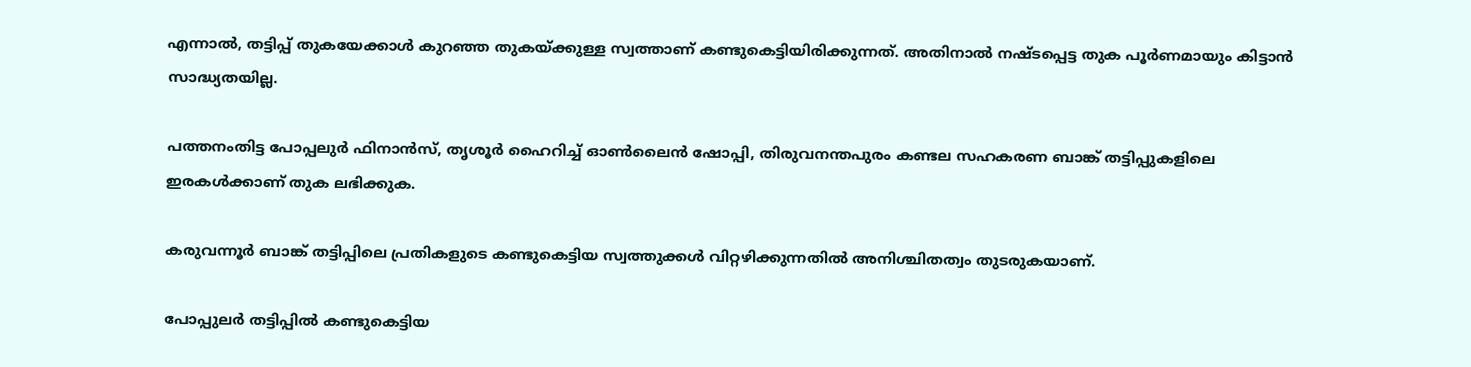എന്നാൽ, തട്ടിപ്പ് തുകയേക്കാൾ കുറഞ്ഞ തുകയ്ക്കുള്ള സ്വത്താണ് കണ്ടുകെട്ടിയിരിക്കുന്നത്. അതിനാൽ നഷ്ടപ്പെട്ട തുക പൂർണമായും കിട്ടാൻ സാദ്ധ്യതയില്ല.

പത്തനംതിട്ട പോപ്പലുർ ഫിനാൻസ്, തൃശൂർ ഹൈറിച്ച് ഓൺലൈൻ ഷോപ്പി, തിരുവനന്തപുരം കണ്ടല സഹകരണ ബാങ്ക് തട്ടിപ്പുകളിലെ ഇരകൾക്കാണ് തുക ലഭിക്കുക.

കരുവന്നൂർ ബാങ്ക് തട്ടിപ്പിലെ പ്രതികളുടെ കണ്ടുകെട്ടിയ സ്വത്തുക്കൾ വിറ്റഴിക്കുന്നതിൽ അനിശ്ചിതത്വം തുടരുകയാണ്.

പോപ്പുലർ തട്ടിപ്പിൽ കണ്ടുകെട്ടിയ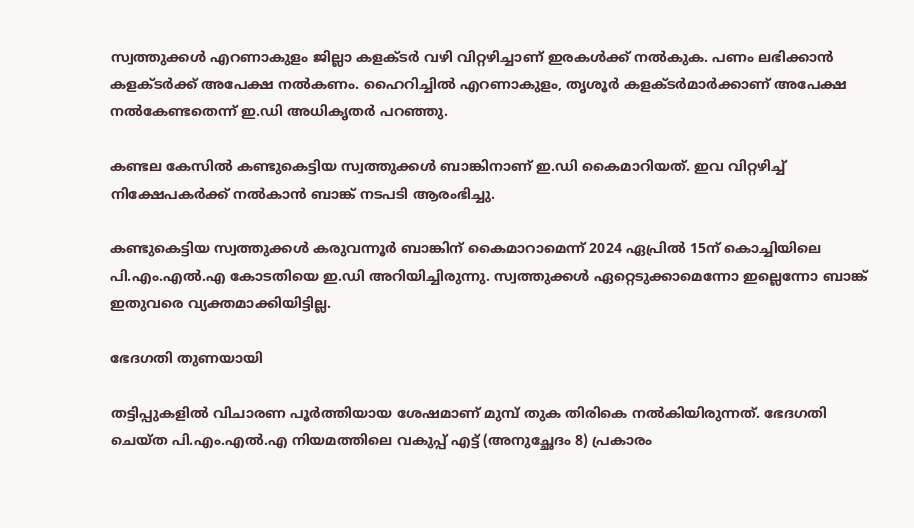സ്വത്തുക്കൾ എറണാകുളം ജില്ലാ കളക്‌ടർ വഴി വിറ്റഴിച്ചാണ് ഇരകൾക്ക് നൽകുക. പണം ലഭിക്കാൻ കളക്‌ടർക്ക് അപേക്ഷ നൽകണം. ഹൈറിച്ചിൽ എറണാകുളം, തൃശൂർ കളക്‌ടർമാർക്കാണ് അപേക്ഷ നൽകേണ്ടതെന്ന് ഇ.ഡി അധികൃതർ പറഞ്ഞു.

കണ്ടല കേസിൽ കണ്ടുകെട്ടിയ സ്വത്തുക്കൾ ബാങ്കിനാണ് ഇ.ഡി കൈമാറിയത്. ഇവ വിറ്റഴിച്ച് നിക്ഷേപകർക്ക് നൽകാൻ ബാങ്ക് നടപടി ആരംഭിച്ചു.

കണ്ടുകെട്ടിയ സ്വത്തുക്കൾ കരുവന്നൂർ ബാങ്കിന് കൈമാറാമെന്ന് 2024 ഏപ്രിൽ 15ന് കൊച്ചിയിലെ പി.എം.എൽ.എ കോടതിയെ ഇ.ഡി അറിയിച്ചിരുന്നു. സ്വത്തുക്കൾ ഏറ്റെടുക്കാമെന്നോ ഇല്ലെന്നോ ബാങ്ക് ഇതുവരെ വ്യക്തമാക്കിയിട്ടില്ല.

ഭേദഗതി തുണയായി

തട്ടിപ്പുകളിൽ വിചാരണ പൂർത്തിയായ ശേഷമാണ് മുമ്പ് തുക തിരികെ നൽകിയിരുന്നത്. ഭേദഗതി ചെയ്ത പി.എം.എൽ.എ നിയമത്തിലെ വകുപ്പ് എട്ട് (അനുച്ഛേദം 8) പ്രകാരം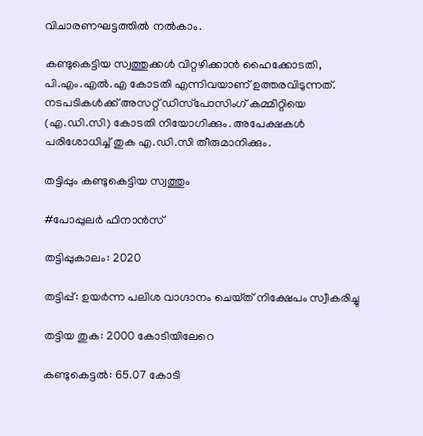വിചാരണഘട്ടത്തിൽ നൽകാം.

കണ്ടുകെട്ടിയ സ്വത്തുക്കൾ വിറ്റഴിക്കാൻ ഹൈക്കോടതി, പി.എം.എൽ.എ കോടതി എന്നിവയാണ് ഉത്തരവിടുന്നത്. നടപടികൾക്ക് അസറ്റ് ഡിസ്‌പോസിംഗ് കമ്മിറ്റിയെ (എ.ഡി.സി) കോടതി നിയോഗിക്കും. അപേക്ഷകൾ പരിശോധിച്ച് തുക എ.ഡി.സി തീരുമാനിക്കും.

തട്ടിപ്പും കണ്ടുകെട്ടിയ സ്വത്തും

#പോപ്പുലർ ഫിനാൻസ്

തട്ടിപ്പുകാലം: 2020

തട്ടിപ്പ്: ഉയർന്ന പലിശ വാഗ്ദാനം ചെയ്‌ത് നിക്ഷേപം സ്വീകരിച്ചു

തട്ടിയ തുക: 2000 കോടിയിലേറെ

കണ്ടുകെട്ടൽ: 65.07 കോടി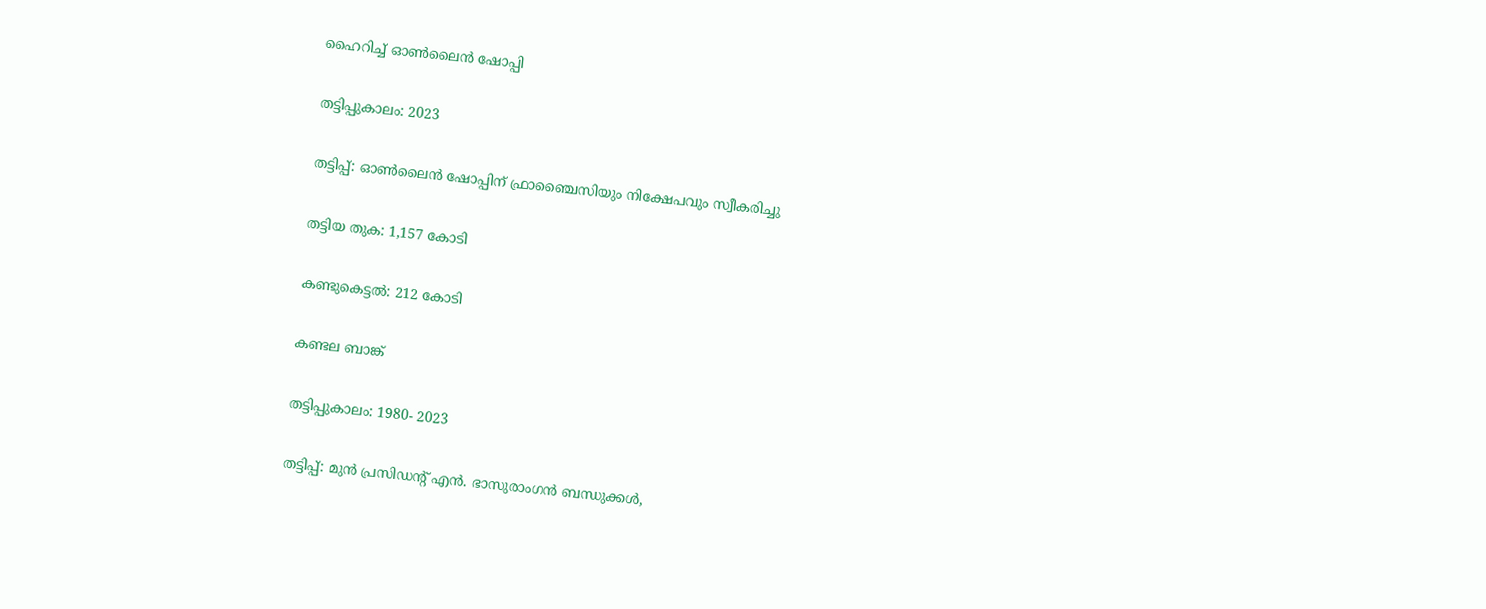ഹൈറിച്ച് ഓൺലൈൻ ഷോപ്പി

തട്ടിപ്പുകാലം: 2023

തട്ടിപ്പ്: ഓൺലൈൻ ഷോപ്പിന് ഫ്രാഞ്ചൈസിയും നിക്ഷേപവും സ്വീകരിച്ചു

തട്ടിയ തുക: 1,157 കോടി

കണ്ടുകെട്ടൽ: 212 കോടി

കണ്ടല ബാങ്ക്

തട്ടിപ്പുകാലം: 1980- 2023

തട്ടിപ്പ്: മുൻ പ്രസിഡന്റ് എൻ. ഭാസുരാംഗൻ ബന്ധുക്കൾ,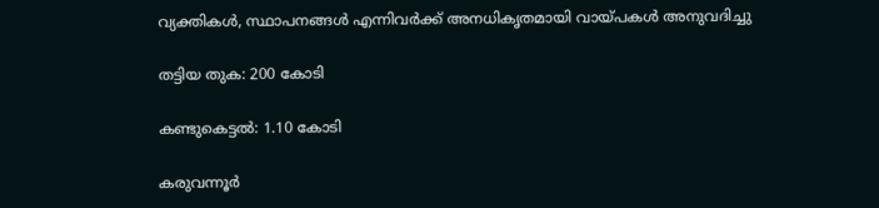വ്യക്തികൾ, സ്ഥാപനങ്ങൾ എന്നിവർക്ക് അനധികൃതമായി വായ്‌പകൾ അനുവദിച്ചു

തട്ടിയ തുക: 200 കോടി

കണ്ടുകെട്ടൽ: 1.10 കോടി

കരുവന്നൂർ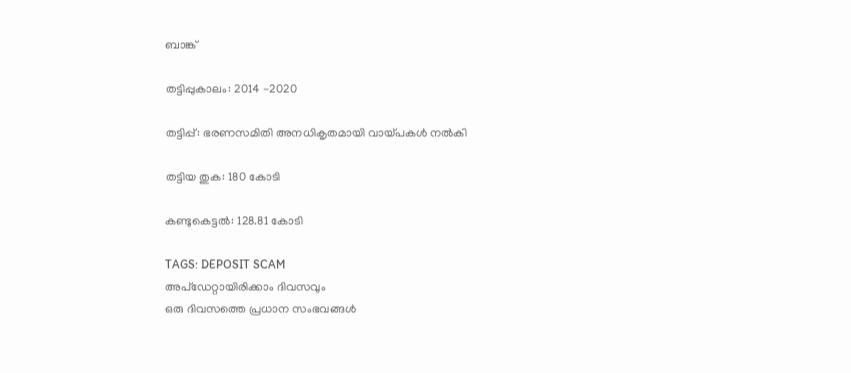ബാങ്ക്

തട്ടിപ്പുകാലം: 2014 -2020

തട്ടിപ്പ്: ഭരണസമിതി അനധികൃതമായി വായ്‌പകൾ നൽകി

തട്ടിയ തുക: 180 കോടി

കണ്ടുകെട്ടൽ: 128.81 കോടി

TAGS: DEPOSIT SCAM
അപ്ഡേറ്റായിരിക്കാം ദിവസവും
ഒരു ദിവസത്തെ പ്രധാന സംഭവങ്ങൾ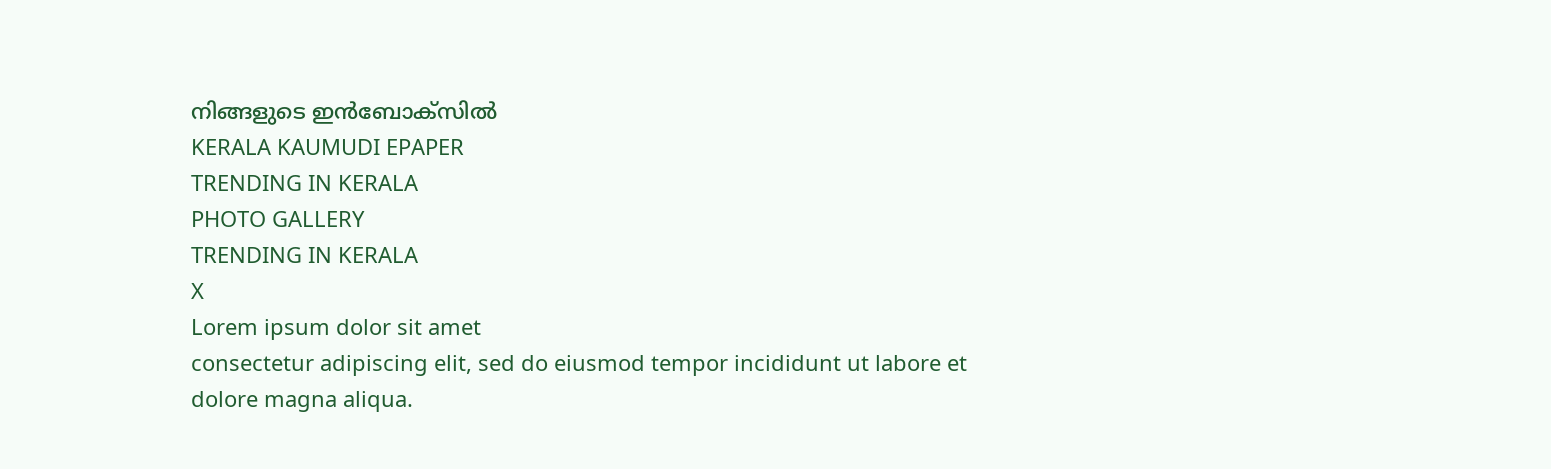നിങ്ങളുടെ ഇൻബോക്സിൽ
KERALA KAUMUDI EPAPER
TRENDING IN KERALA
PHOTO GALLERY
TRENDING IN KERALA
X
Lorem ipsum dolor sit amet
consectetur adipiscing elit, sed do eiusmod tempor incididunt ut labore et dolore magna aliqua.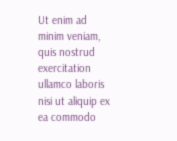Ut enim ad minim veniam, quis nostrud exercitation ullamco laboris nisi ut aliquip ex ea commodo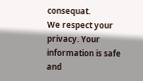consequat.
We respect your privacy. Your information is safe and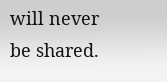will never be shared.